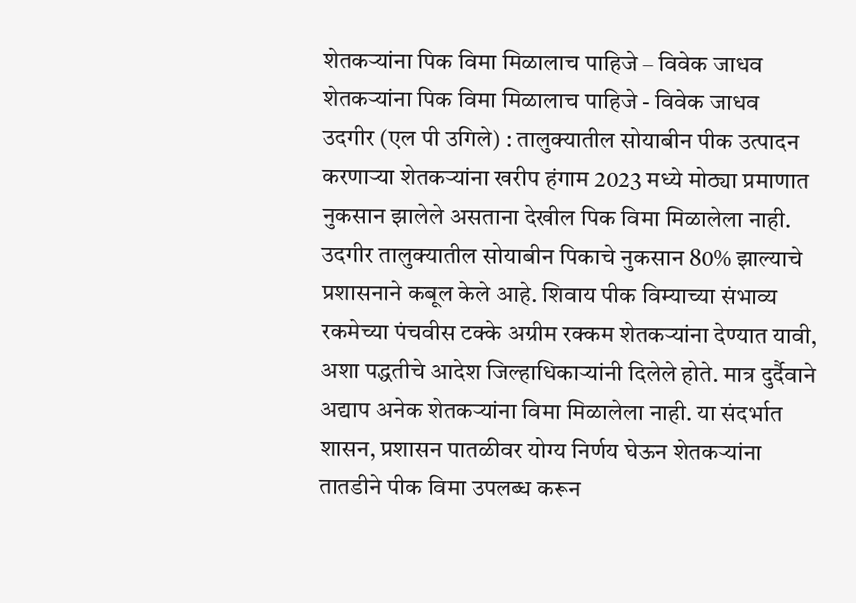शेतकऱ्यांना पिक विमा मिळालाच पाहिजे – विवेक जाधव
शेतकऱ्यांना पिक विमा मिळालाच पाहिजे - विवेक जाधव
उदगीर (एल पी उगिले) : तालुक्यातील सोयाबीन पीक उत्पादन करणाऱ्या शेतकऱ्यांना खरीप हंगाम 2023 मध्ये मोठ्या प्रमाणात नुकसान झालेले असताना देखील पिक विमा मिळालेला नाही. उदगीर तालुक्यातील सोयाबीन पिकाचे नुकसान 80% झाल्याचे प्रशासनाने कबूल केले आहे. शिवाय पीक विम्याच्या संभाव्य रकमेच्या पंचवीस टक्के अग्रीम रक्कम शेतकऱ्यांना देण्यात यावी, अशा पद्धतीचे आदेश जिल्हाधिकाऱ्यांनी दिलेले होते. मात्र दुर्दैवाने अद्याप अनेक शेतकऱ्यांना विमा मिळालेला नाही. या संदर्भात शासन, प्रशासन पातळीवर योग्य निर्णय घेऊन शेतकऱ्यांना तातडीने पीक विमा उपलब्ध करून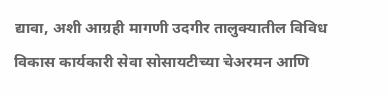द्यावा, अशी आग्रही मागणी उदगीर तालुक्यातील विविध विकास कार्यकारी सेवा सोसायटीच्या चेअरमन आणि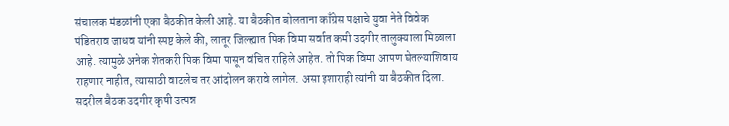संचालक मंडळांनी एका बैठकीत केली आहे. या बैठकीत बोलताना काँग्रेस पक्षाचे युवा नेते विवेक पंडितराव जाधव यांनी स्पष्ट केले की, लातूर जिल्ह्यात पिक विमा सर्वात कमी उदगीर तालुक्याला मिळाला आहे. त्यामुळे अनेक शेतकरी पिक विमा पासून वंचित राहिले आहेत. तो पिक विमा आपण घेतल्याशिवाय राहणार नाहीत, त्यासाठी वाटलेच तर आंदोलन करावे लागेल. असा इशाराही त्यांनी या बैठकीत दिला.
सदरील बैठक उदगीर कृषी उत्पन्न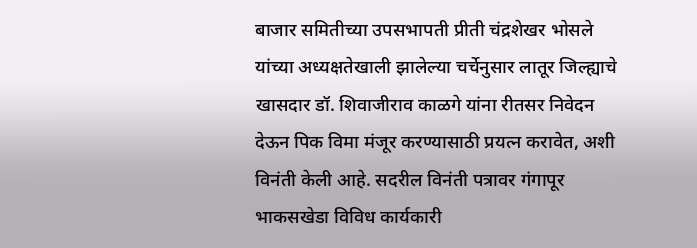बाजार समितीच्या उपसभापती प्रीती चंद्रशेखर भोसले यांच्या अध्यक्षतेखाली झालेल्या चर्चेनुसार लातूर जिल्ह्याचे खासदार डॉ. शिवाजीराव काळगे यांना रीतसर निवेदन देऊन पिक विमा मंजूर करण्यासाठी प्रयत्न करावेत, अशी विनंती केली आहे. सदरील विनंती पत्रावर गंगापूर भाकसखेडा विविध कार्यकारी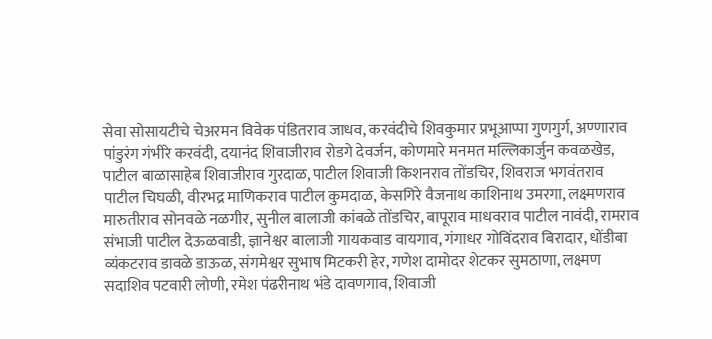सेवा सोसायटीचे चेअरमन विवेक पंडितराव जाधव, करवंदीचे शिवकुमार प्रभूआप्पा गुणगुर्ग, अण्णाराव पांडुरंग गंभीरे करवंदी, दयानंद शिवाजीराव रोडगे देवर्जन, कोणमारे मनमत मल्लिकार्जुन कवळखेड, पाटील बाळासाहेब शिवाजीराव गुरदाळ, पाटील शिवाजी किशनराव तोंडचिर, शिवराज भगवंतराव पाटील चिघळी, वीरभद्र माणिकराव पाटील कुमदाळ, केसगिरे वैजनाथ काशिनाथ उमरगा, लक्ष्मणराव मारुतीराव सोनवळे नळगीर, सुनील बालाजी कांबळे तोंडचिर, बापूराव माधवराव पाटील नावंदी, रामराव संभाजी पाटील देऊळवाडी, ज्ञानेश्वर बालाजी गायकवाड वायगाव, गंगाधर गोविंदराव बिरादार, धोंडीबा व्यंकटराव डावळे डाऊळ, संगमेश्वर सुभाष मिटकरी हेर, गणेश दामोदर शेटकर सुमठाणा, लक्ष्मण सदाशिव पटवारी लोणी, रमेश पंढरीनाथ भंडे दावणगाव, शिवाजी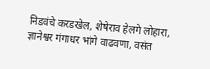निडवंचे करडखेल, शेषेराव हेलगे लोहारा, ज्ञानेश्वर गंगाधर भांगे वाढवणा, वसंत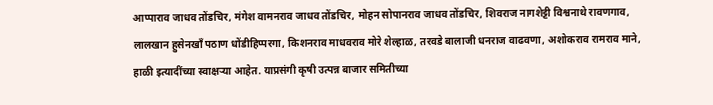आप्पाराव जाधव तोंडचिर, मंगेश वामनराव जाधव तोंडचिर, मोहन सोपानराव जाधव तोंडचिर, शिवराज नागशेट्टी विश्वनाथे रावणगाव, लालखान हुसेनखाँ पठाण धोंडीहिप्परगा, किशनराव माधवराव मोरे शेल्हाळ, तरवडे बालाजी धनराज वाढवणा, अशोकराव रामराव माने, हाळी इत्यादींच्या स्वाक्षऱ्या आहेत. याप्रसंगी कृषी उत्पन्न बाजार समितीच्या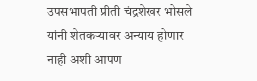उपसभापती प्रीती चंद्रशेखर भोसले यांनी शेतकऱ्यावर अन्याय होणार नाही अशी आपण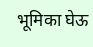भूमिका घेऊ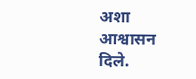अशा आश्वासन दिले.